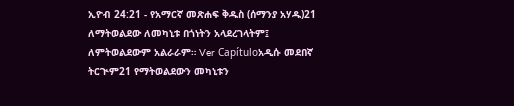ኢዮብ 24:21 - የአማርኛ መጽሐፍ ቅዱስ (ሰማንያ አሃዱ)21 ለማትወልደው ለመካኒቱ በጎነትን አላደረገላትም፤ ለምትወልደውም አልራራም። Ver Capítuloአዲሱ መደበኛ ትርጒም21 የማትወልደውን መካኒቱን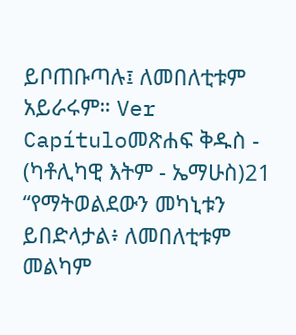ይቦጠቡጣሉ፤ ለመበለቲቱም አይራሩም። Ver Capítuloመጽሐፍ ቅዱስ - (ካቶሊካዊ እትም - ኤማሁስ)21 “የማትወልደውን መካኒቱን ይበድላታል፥ ለመበለቲቱም መልካም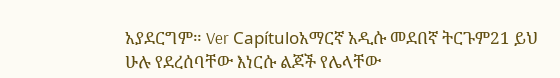አያደርግም። Ver Capítuloአማርኛ አዲሱ መደበኛ ትርጉም21 ይህ ሁሉ የደረሰባቸው እነርሱ ልጆች የሌላቸው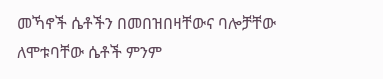መኻኖች ሴቶችን በመበዝበዛቸውና ባሎቻቸው ለሞቱባቸው ሴቶች ምንም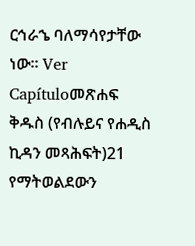ርኅራኄ ባለማሳየታቸው ነው። Ver Capítuloመጽሐፍ ቅዱስ (የብሉይና የሐዲስ ኪዳን መጻሕፍት)21 የማትወልደውን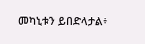መካኒቱን ይበድላታል፥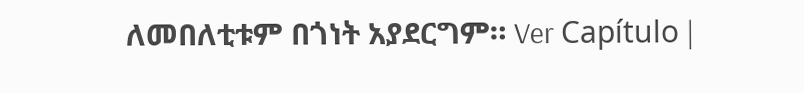ለመበለቲቱም በጎነት አያደርግም። Ver Capítulo |